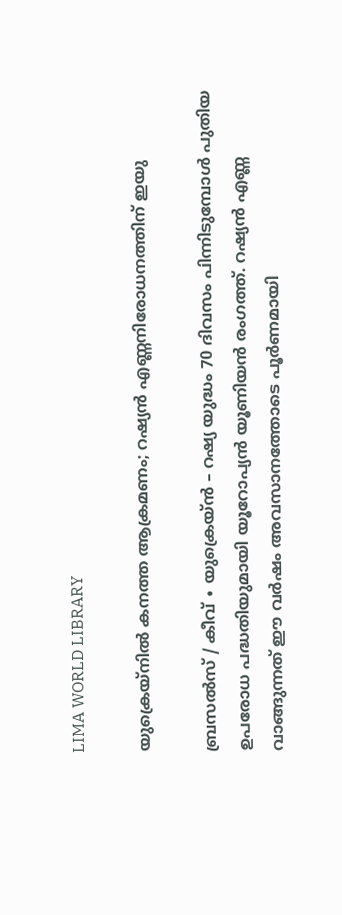LIMA WORLD LIBRARY

യുക്രെയ്നിൽ കനത്ത ആക്രമണം; റഷ്യൻ എണ്ണനിരോധനത്തിന് ഇയു

ബ്രസൽസ് / കീവ് ∙ യുക്രെയ്ൻ – റഷ്യ യുദ്ധം 70 ദിവസം പിന്നിടുമ്പോൾ പുതിയ ഉപരോധ പദ്ധതിയുമായി യൂറോപ്യൻ യൂണിയൻ രംഗത്ത്. റഷ്യൻ എണ്ണ വാങ്ങുന്നത് ഈ വർഷം അവസാനത്തോടെ പൂർണമായി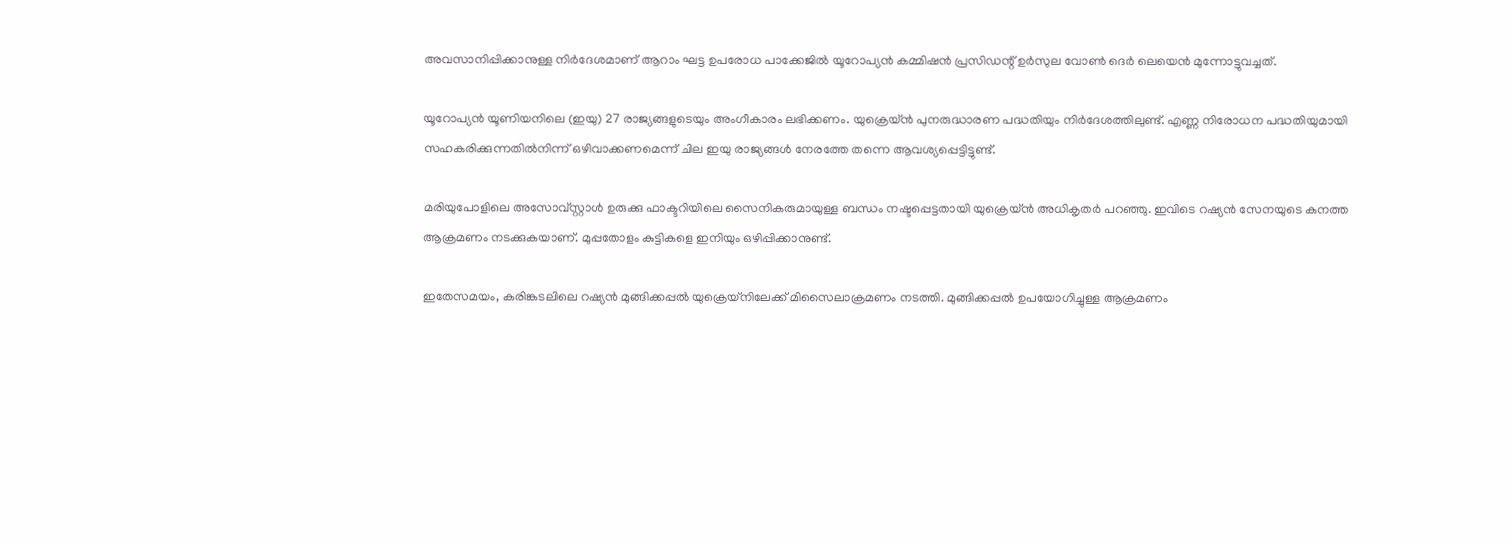അവസാനിപ്പിക്കാനുള്ള നിർദേശമാണ് ആറാം ഘട്ട ഉപരോധ പാക്കേജിൽ യൂറോപ്യൻ കമ്മിഷൻ പ്രസിഡന്റ് ഉർസുല വോൺ ദെർ ലെയെൻ മുന്നോട്ടുവച്ചത്.

യൂറോപ്യൻ യൂണിയനിലെ (ഇയു) 27 രാജ്യങ്ങളുടെയും അംഗീകാരം ലഭിക്കണം. യുക്രെയ്ൻ പുനരുദ്ധാരണ പദ്ധതിയും നിർദേശത്തിലുണ്ട്. എണ്ണ നിരോധന പദ്ധതിയുമായി സഹകരിക്കുന്നതിൽനിന്ന് ഒഴിവാക്കണമെന്ന് ചില ഇയു രാജ്യങ്ങൾ നേരത്തേ തന്നെ ആവശ്യപ്പെട്ടിട്ടുണ്ട്.

മരിയുപോളിലെ അസോവ്‌സ്റ്റാൾ ഉരുക്കു ഫാക്ടറിയിലെ സൈനികരുമായുള്ള ബന്ധം നഷ്ടപ്പെട്ടതായി യുക്രെയ്ൻ അധികൃതർ പറഞ്ഞു. ഇവിടെ റഷ്യൻ സേനയുടെ കനത്ത ആക്രമണം നടക്കുകയാണ്. മുപ്പതോളം കുട്ടികളെ ഇനിയും ഒഴിപ്പിക്കാനുണ്ട്.

ഇതേസമയം, കരിങ്കടലിലെ റഷ്യൻ മുങ്ങിക്കപ്പൽ യുക്രെയ്നിലേക്ക് മിസൈലാക്രമണം നടത്തി. മുങ്ങിക്കപ്പൽ ഉപയോഗിച്ചുള്ള ആക്രമണം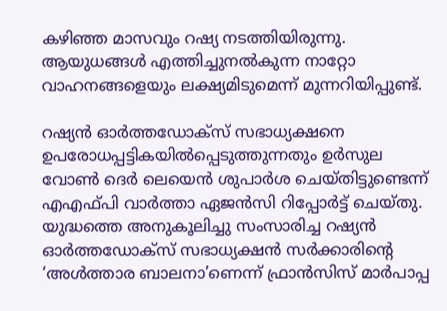കഴിഞ്ഞ മാസവും റഷ്യ നടത്തിയിരുന്നു. ആയുധങ്ങൾ എത്തിച്ചുനൽകുന്ന നാറ്റോ വാഹനങ്ങളെയും ലക്ഷ്യമിടുമെന്ന് മുന്നറിയിപ്പുണ്ട്.

റഷ്യൻ ഓർത്ത‍ഡോക്സ് സഭാധ്യക്ഷനെ ഉപരോധപ്പട്ടികയിൽപ്പെടുത്തുന്നതും ഉർസുല വോൺ ദെർ ലെയെൻ ശുപാർശ ചെയ്തിട്ടുണ്ടെന്ന് എഎഫ്പി വാർത്താ ഏജൻസി റിപ്പോർട്ട് ചെയ്തു. യുദ്ധത്തെ അനുകൂലിച്ചു സംസാരിച്ച റഷ്യൻ ഓർത്ത‍ഡോക്സ് സഭാധ്യക്ഷൻ സർക്കാരിന്റെ ‘അൾത്താര ബാലനാ’ണെന്ന് ഫ്രാൻസിസ് മാർപാപ്പ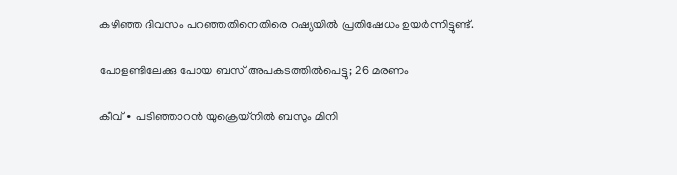കഴിഞ്ഞ ദിവസം പറഞ്ഞതിനെതിരെ റഷ്യയിൽ പ്രതിഷേധം ഉയർന്നിട്ടുണ്ട്.

പോളണ്ടിലേക്കു പോയ ബസ് അപകടത്തിൽപെട്ടു; 26 മരണം

കീവ് ∙ പടിഞ്ഞാറൻ യുക്രെയ്നിൽ ബസും മിനി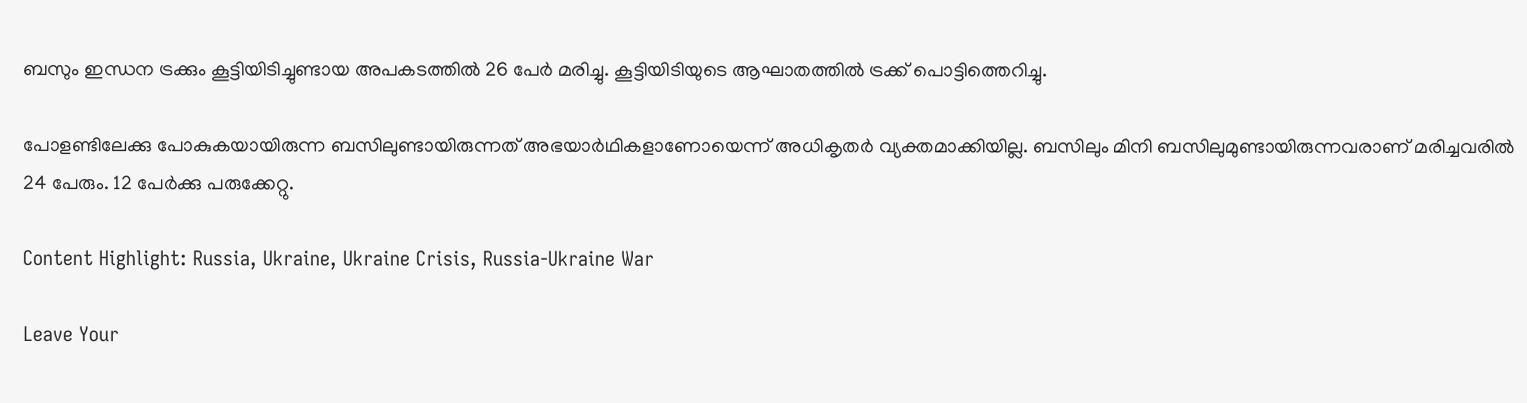ബസും ഇന്ധന ട്രക്കും കൂട്ടിയിടിച്ചുണ്ടായ അപകടത്തിൽ 26 പേർ മരിച്ചു. കൂട്ടിയിടിയുടെ ആഘാതത്തിൽ ട്രക്ക് പൊട്ടിത്തെറിച്ചു.

പോളണ്ടിലേക്കു പോകുകയായിരുന്ന ബസിലുണ്ടായിരുന്നത് അഭയാർഥികളാണോയെന്ന് അധികൃതർ വ്യക്തമാക്കിയില്ല. ബസിലും മിനി ബസിലുമുണ്ടായിരുന്നവരാണ് മരിച്ചവരിൽ 24 പേരും. 12 പേർക്കു പരുക്കേറ്റു.

Content Highlight: Russia, Ukraine, Ukraine Crisis, Russia-Ukraine War

Leave Your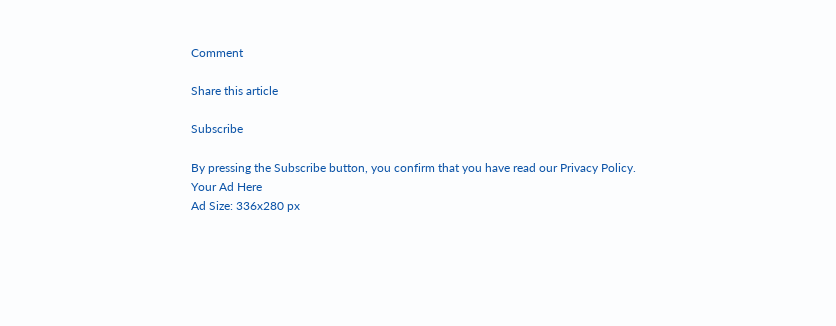Comment

Share this article

Subscribe

By pressing the Subscribe button, you confirm that you have read our Privacy Policy.
Your Ad Here
Ad Size: 336x280 px